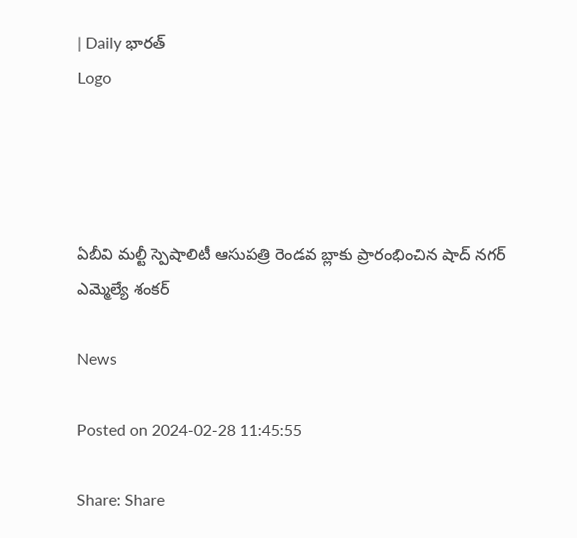| Daily భారత్
Logo




ఏబీవి మల్టీ స్పెషాలిటీ ఆసుపత్రి రెండవ బ్లాకు ప్రారంభించిన షాద్ నగర్ ఎమ్మెల్యే శంకర్

News

Posted on 2024-02-28 11:45:55

Share: Share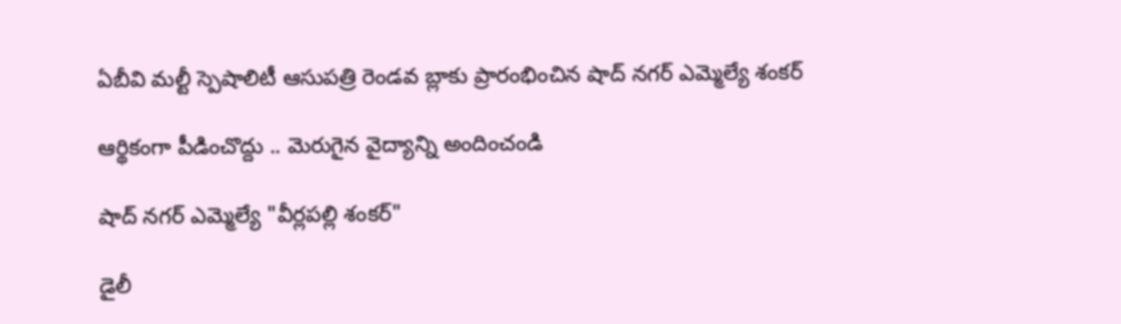ఏబీవి మల్టీ స్పెషాలిటీ ఆసుపత్రి రెండవ బ్లాకు ప్రారంభించిన షాద్ నగర్ ఎమ్మెల్యే శంకర్

ఆర్థికంగా పీడించొద్దు .. మెరుగైన వైద్యాన్ని అందించండి

షాద్ నగర్ ఎమ్మెల్యే "వీర్లపల్లి శంకర్"

డైలీ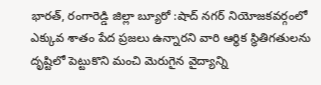భారత్, రంగారెడ్డి జిల్లా బ్యూరో :షాద్ నగర్ నియోజకవర్గంలో ఎక్కువ శాతం పేద ప్రజలు ఉన్నారని వారి ఆర్థిక స్థితిగతులను దృష్టిలో పెట్టుకొని మంచి మెరుగైన వైద్యాన్ని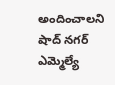అందించాలని షాద్ నగర్ ఎమ్మెల్యే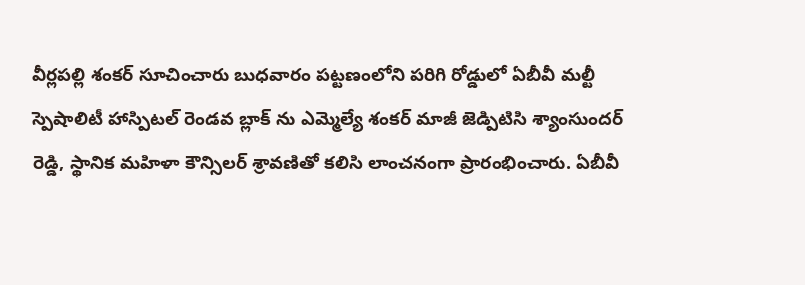వీర్లపల్లి శంకర్ సూచించారు బుధవారం పట్టణంలోని పరిగి రోడ్డులో ఏబీవీ మల్టీ స్పెషాలిటీ హాస్పిటల్ రెండవ బ్లాక్ ను ఎమ్మెల్యే శంకర్ మాజీ జెడ్పిటిసి శ్యాంసుందర్ రెడ్డి, స్థానిక మహిళా కౌన్సిలర్ శ్రావణితో కలిసి లాంచనంగా ప్రారంభించారు. ఏబీవీ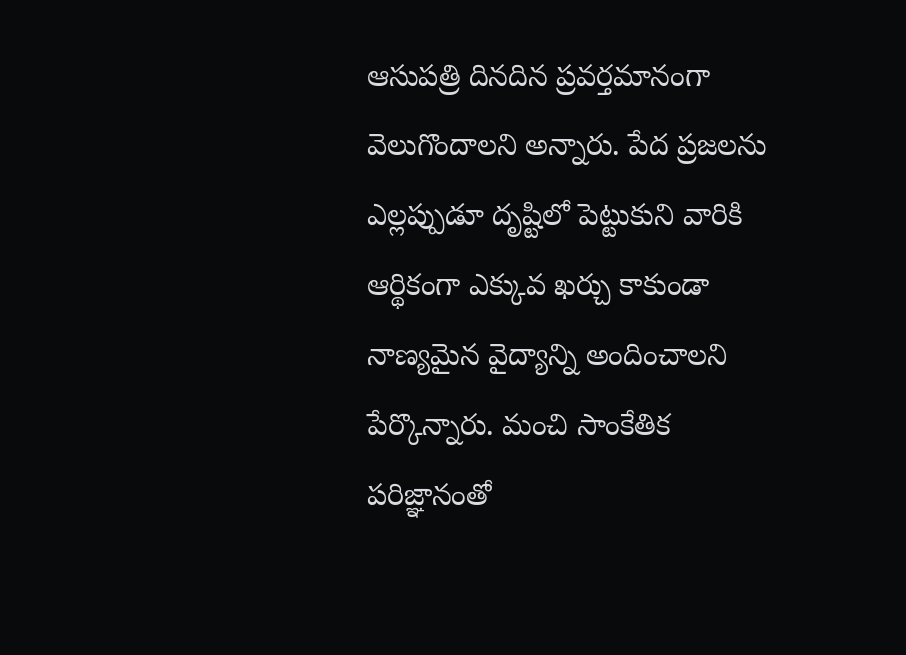ఆసుపత్రి దినదిన ప్రవర్తమానంగా వెలుగొందాలని అన్నారు. పేద ప్రజలను ఎల్లప్పుడూ దృష్టిలో పెట్టుకుని వారికి ఆర్థికంగా ఎక్కువ ఖర్చు కాకుండా నాణ్యమైన వైద్యాన్ని అందించాలని పేర్కొన్నారు. మంచి సాంకేతిక పరిజ్ఞానంతో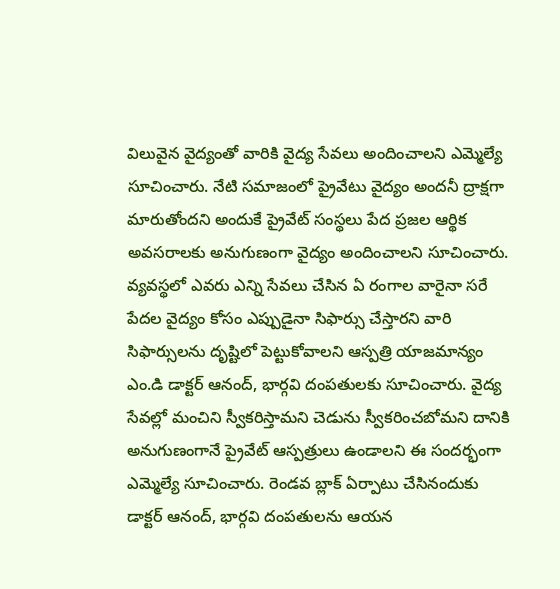విలువైన వైద్యంతో వారికి వైద్య సేవలు అందించాలని ఎమ్మెల్యే సూచించారు. నేటి సమాజంలో ప్రైవేటు వైద్యం అందనీ ద్రాక్షగా మారుతోందని అందుకే ప్రైవేట్ సంస్థలు పేద ప్రజల ఆర్థిక అవసరాలకు అనుగుణంగా వైద్యం అందించాలని సూచించారు. వ్యవస్థలో ఎవరు ఎన్ని సేవలు చేసిన ఏ రంగాల వారైనా సరే పేదల వైద్యం కోసం ఎప్పుడైనా సిఫార్సు చేస్తారని వారి సిఫార్సులను దృష్టిలో పెట్టుకోవాలని ఆస్పత్రి యాజమాన్యం ఎం.డి డాక్టర్ ఆనంద్, భార్గవి దంపతులకు సూచించారు. వైద్య సేవల్లో మంచిని స్వీకరిస్తామని చెడును స్వీకరించబోమని దానికి అనుగుణంగానే ప్రైవేట్ ఆస్పత్రులు ఉండాలని ఈ సందర్భంగా ఎమ్మెల్యే సూచించారు. రెండవ బ్లాక్ ఏర్పాటు చేసినందుకు డాక్టర్ ఆనంద్, భార్గవి దంపతులను ఆయన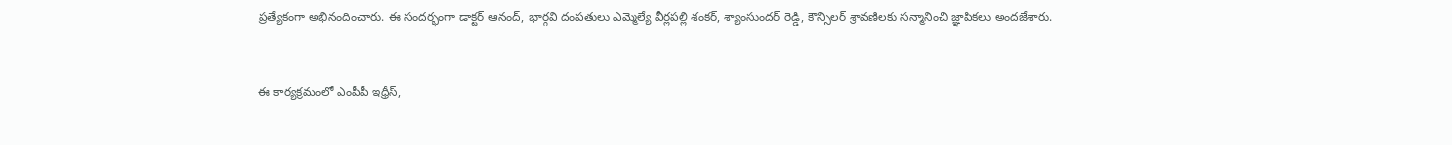ప్రత్యేకంగా అభినందించారు. ఈ సందర్భంగా డాక్టర్ ఆనంద్, భార్గవి దంపతులు ఎమ్మెల్యే వీర్లపల్లి శంకర్, శ్యాంసుందర్ రెడ్డి, కౌన్సిలర్ శ్రావణిలకు సన్మానించి జ్ఞాపికలు అందజేశారు.


ఈ కార్యక్రమంలో ఎంపీపీ ఇధ్రీస్,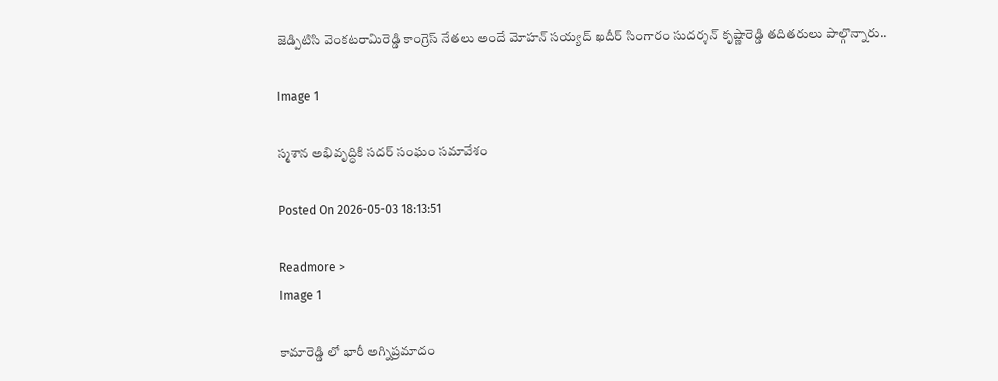జెడ్పిటిసి వెంకటరామిరెడ్డి కాంగ్రెస్ నేతలు అందే మోహన్ సయ్యద్ ఖదీర్ సింగారం సుదర్శన్ కృష్ణారెడ్డి తదితరులు పాల్గొన్నారు..

Image 1

స్మశాన అభివృద్ధికి సదర్ సంఘం సమావేశం

Posted On 2026-05-03 18:13:51

Readmore >
Image 1

కామారెడ్డి లో భారీ అగ్నిప్రమాదం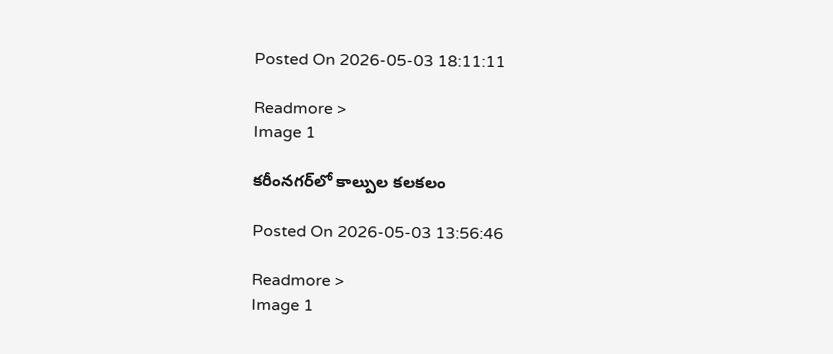Posted On 2026-05-03 18:11:11

Readmore >
Image 1

కరీంనగర్‌లో కాల్పుల కలకలం

Posted On 2026-05-03 13:56:46

Readmore >
Image 1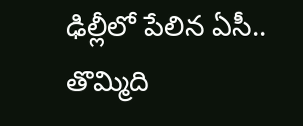ఢిల్లీలో పేలిన ఏసీ.. తొమ్మిది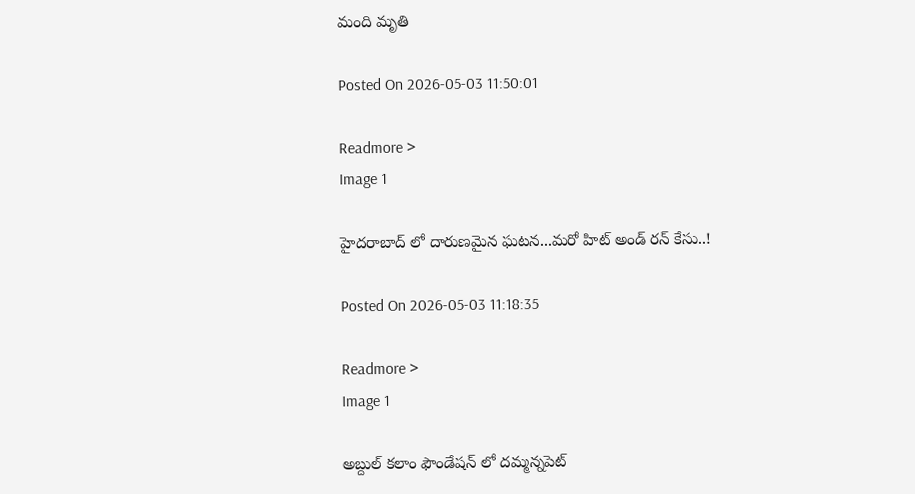మంది మృతి

Posted On 2026-05-03 11:50:01

Readmore >
Image 1

హైదరాబాద్ లో దారుణమైన ఘటన...మరో హిట్ అండ్ రన్ కేసు..!

Posted On 2026-05-03 11:18:35

Readmore >
Image 1

అబ్దుల్ కలాం ఫౌండేషన్ లో దమ్మన్నపెట్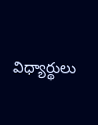విధ్యార్థులు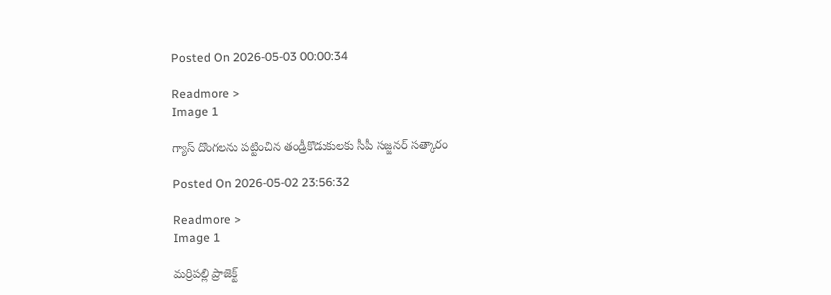Posted On 2026-05-03 00:00:34

Readmore >
Image 1

గ్యాస్ దొంగలను పట్టించిన తండ్రీకొడుకులకు సీపీ సజ్జనర్ సత్కారం

Posted On 2026-05-02 23:56:32

Readmore >
Image 1

మర్రిపల్లి ప్రాజెక్ట్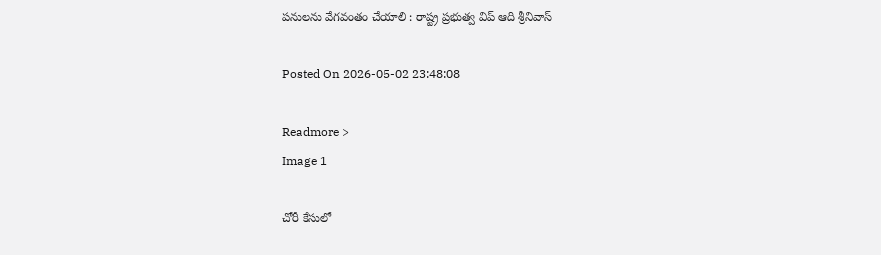పనులను వేగవంతం చేయాలి : రాష్ట్ర ప్రభుత్వ విప్ ఆది శ్రీనివాస్

Posted On 2026-05-02 23:48:08

Readmore >
Image 1

చోరీ కేసులో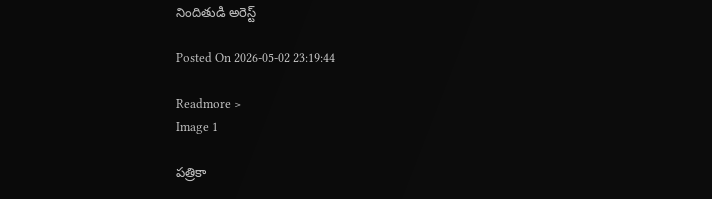నిందితుడి అరెస్ట్

Posted On 2026-05-02 23:19:44

Readmore >
Image 1

పత్రికా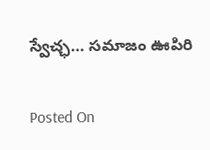స్వేచ్ఛ… సమాజం ఊపిరి

Posted On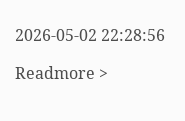2026-05-02 22:28:56

Readmore >